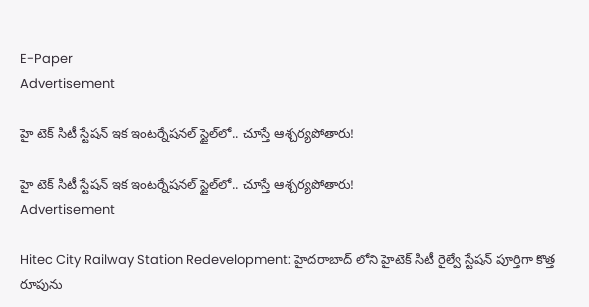E-Paper
Advertisement

హై టెక్ సిటీ స్టేషన్ ఇక ఇంటర్నేషనల్ స్టైల్‌లో.. చూస్తే ఆశ్చర్యపోతారు!

హై టెక్ సిటీ స్టేషన్ ఇక ఇంటర్నేషనల్ స్టైల్‌లో.. చూస్తే ఆశ్చర్యపోతారు!
Advertisement

Hitec City Railway Station Redevelopment: హైదరాబాద్‌ లోని హైటెక్ సిటీ రైల్వే స్టేషన్ పూర్తిగా కొత్త రూపును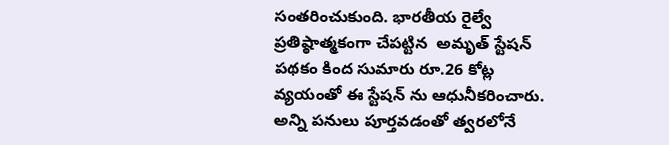సంతరించుకుంది. భారతీయ రైల్వే ప్రతిష్ఠాత్మకంగా చేపట్టిన  అమృత్ స్టేషన్ పథకం కింద సుమారు రూ.26 కోట్ల వ్యయంతో ఈ స్టేషన్‌ ను ఆధునీకరించారు. అన్ని పనులు పూర్తవడంతో త్వరలోనే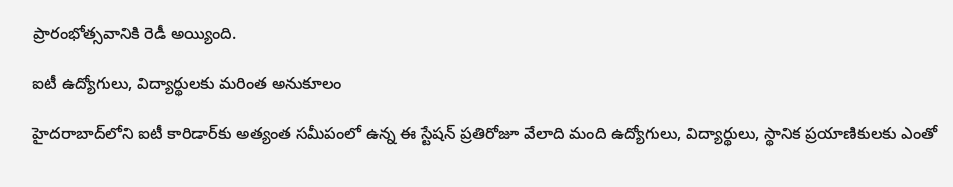ప్రారంభోత్సవానికి రెడీ అయ్యింది.

ఐటీ ఉద్యోగులు, విద్యార్థులకు మరింత అనుకూలం

హైదరాబాద్‌లోని ఐటీ కారిడార్‌కు అత్యంత సమీపంలో ఉన్న ఈ స్టేషన్ ప్రతిరోజూ వేలాది మంది ఉద్యోగులు, విద్యార్థులు, స్థానిక ప్రయాణికులకు ఎంతో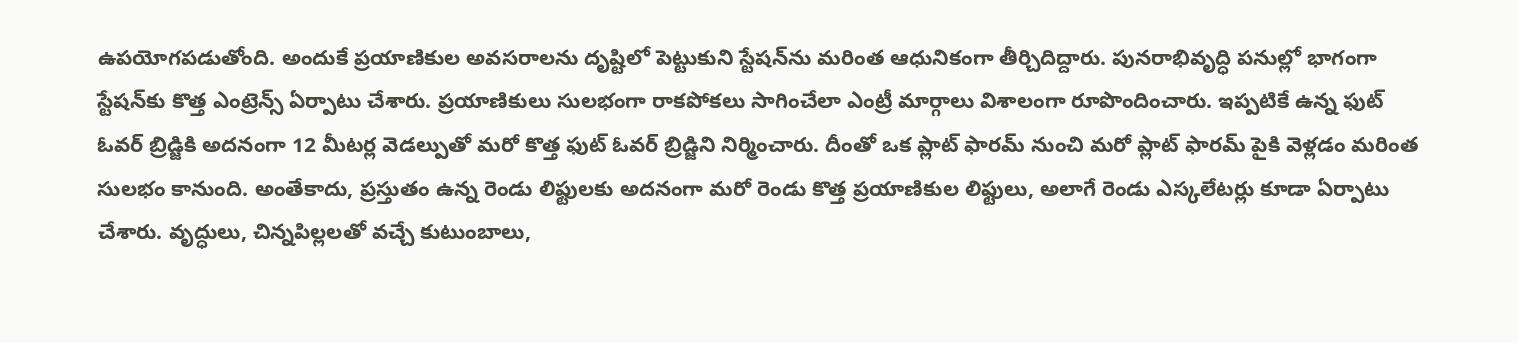ఉపయోగపడుతోంది. అందుకే ప్రయాణికుల అవసరాలను దృష్టిలో పెట్టుకుని స్టేషన్‌ను మరింత ఆధునికంగా తీర్చిదిద్దారు. పునరాభివృద్ధి పనుల్లో భాగంగా స్టేషన్‌కు కొత్త ఎంట్రెన్స్ ఏర్పాటు చేశారు. ప్రయాణికులు సులభంగా రాకపోకలు సాగించేలా ఎంట్రీ మార్గాలు విశాలంగా రూపొందించారు. ఇప్పటికే ఉన్న ఫుట్ ఓవర్ బ్రిడ్జికి అదనంగా 12 మీటర్ల వెడల్పుతో మరో కొత్త ఫుట్ ఓవర్ బ్రిడ్జిని నిర్మించారు. దీంతో ఒక ప్లాట్‌ ఫారమ్ నుంచి మరో ప్లాట్‌ ఫారమ్ పైకి వెళ్లడం మరింత సులభం కానుంది. అంతేకాదు, ప్రస్తుతం ఉన్న రెండు లిఫ్టులకు అదనంగా మరో రెండు కొత్త ప్రయాణికుల లిఫ్టులు, అలాగే రెండు ఎస్కలేటర్లు కూడా ఏర్పాటు చేశారు. వృద్ధులు, చిన్నపిల్లలతో వచ్చే కుటుంబాలు,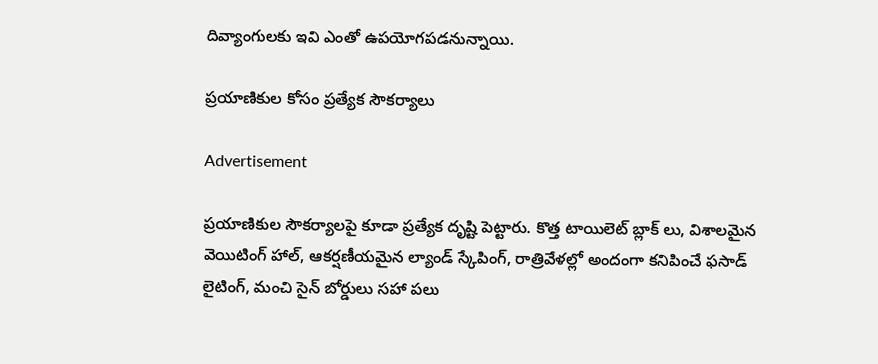దివ్యాంగులకు ఇవి ఎంతో ఉపయోగపడనున్నాయి.

ప్రయాణికుల కోసం ప్రత్యేక సౌకర్యాలు

Advertisement

ప్రయాణికుల సౌకర్యాలపై కూడా ప్రత్యేక దృష్టి పెట్టారు. కొత్త టాయిలెట్ బ్లాక్‌ లు, విశాలమైన వెయిటింగ్ హాల్, ఆకర్షణీయమైన ల్యాండ్‌ స్కేపింగ్, రాత్రివేళల్లో అందంగా కనిపించే ఫసాడ్ లైటింగ్, మంచి సైన్ బోర్డులు సహా పలు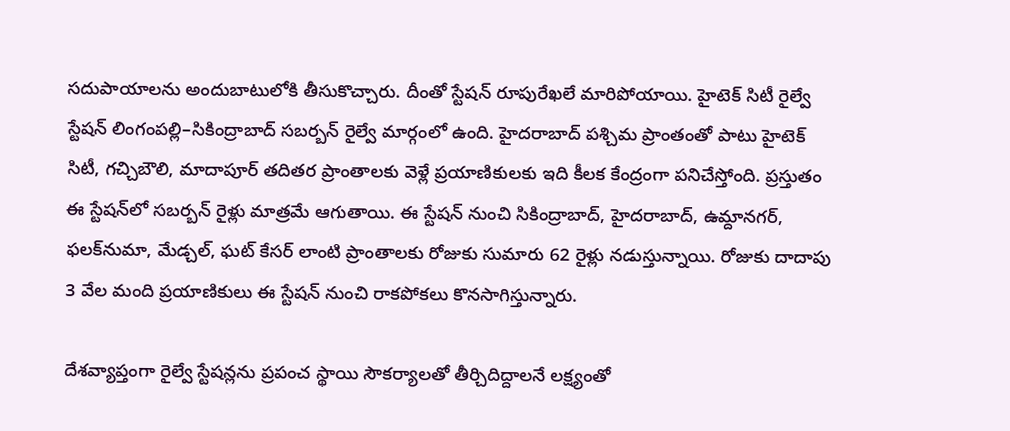సదుపాయాలను అందుబాటులోకి తీసుకొచ్చారు. దీంతో స్టేషన్ రూపురేఖలే మారిపోయాయి. హైటెక్ సిటీ రైల్వే స్టేషన్ లింగంపల్లి–సికింద్రాబాద్ సబర్బన్ రైల్వే మార్గంలో ఉంది. హైదరాబాద్ పశ్చిమ ప్రాంతంతో పాటు హైటెక్ సిటీ, గచ్చిబౌలి, మాదాపూర్ తదితర ప్రాంతాలకు వెళ్లే ప్రయాణికులకు ఇది కీలక కేంద్రంగా పనిచేస్తోంది. ప్రస్తుతం ఈ స్టేషన్‌లో సబర్బన్ రైళ్లు మాత్రమే ఆగుతాయి. ఈ స్టేషన్ నుంచి సికింద్రాబాద్, హైదరాబాద్, ఉమ్దానగర్, ఫలక్‌నుమా, మేడ్చల్, ఘట్‌ కేసర్ లాంటి ప్రాంతాలకు రోజుకు సుమారు 62 రైళ్లు నడుస్తున్నాయి. రోజుకు దాదాపు 3 వేల మంది ప్రయాణికులు ఈ స్టేషన్‌ నుంచి రాకపోకలు కొనసాగిస్తున్నారు.

దేశవ్యాప్తంగా రైల్వే స్టేషన్లను ప్రపంచ స్థాయి సౌకర్యాలతో తీర్చిదిద్దాలనే లక్ష్యంతో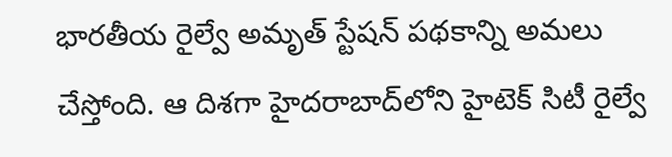భారతీయ రైల్వే అమృత్ స్టేషన్ పథకాన్ని అమలు చేస్తోంది. ఆ దిశగా హైదరాబాద్‌లోని హైటెక్ సిటీ రైల్వే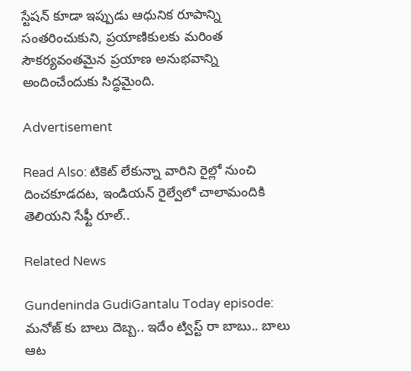స్టేషన్ కూడా ఇప్పుడు ఆధునిక రూపాన్ని సంతరించుకుని, ప్రయాణికులకు మరింత సౌకర్యవంతమైన ప్రయాణ అనుభవాన్ని అందించేందుకు సిద్ధమైంది.

Advertisement

Read Also: టికెట్ లేకున్నా వారిని రైల్లో నుంచి దించకూడదట, ఇండియన్ రైల్వేలో చాలామందికి తెలియని సేఫ్టీ రూల్..

Related News

Gundeninda GudiGantalu Today episode: మనోజ్ కు బాలు దెబ్బ.. ఇదేం ట్విస్ట్ రా బాబు.. బాలు ఆట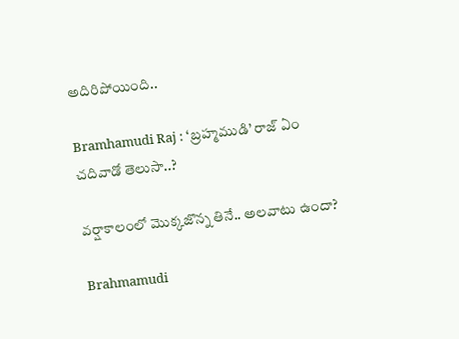అదిరిపోయింది..

Bramhamudi Raj : ‘బ్రహ్మముడి’ రాజ్ ఏం చదివాడో తెలుసా..?

వర్షాకాలంలో మొక్కజొన్న తినే.. అలవాటు ఉందా?

Brahmamudi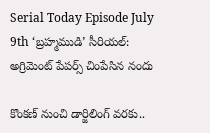Serial Today Episode July 9th ‘బ్రహ్మముడి’ సీరియల్‌: అగ్రిమెంట్ పేపర్స్ చింపేసిన నందు

కొంకణ్ నుంచి డార్జిలింగ్ వరకు..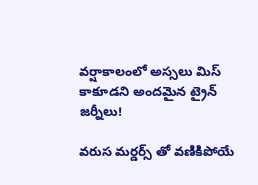వర్షాకాలంలో అస్సలు మిస్ కాకూడని అందమైన ట్రైన్ జర్నీలు!

వరుస మర్డర్స్ తో వణికిపోయే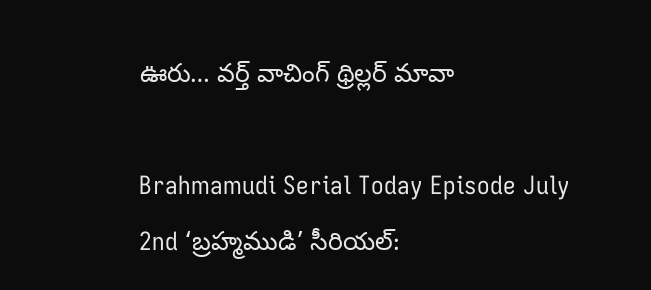ఊరు… వర్త్ వాచింగ్ థ్రిల్లర్ మావా

Brahmamudi Serial Today Episode July 2nd ‘బ్రహ్మముడి’ సీరియల్‌: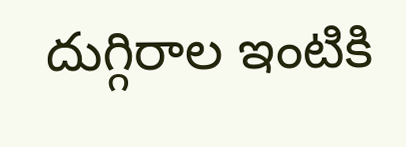దుగ్గిరాల ఇంటికి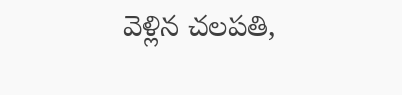వెళ్లిన చలపతి,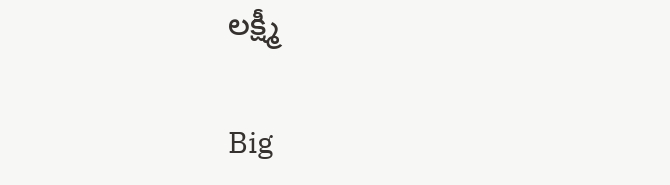లక్ష్మీ

Big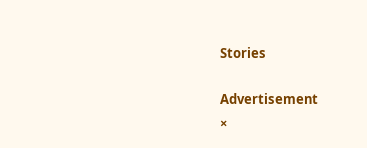Stories

Advertisement
×